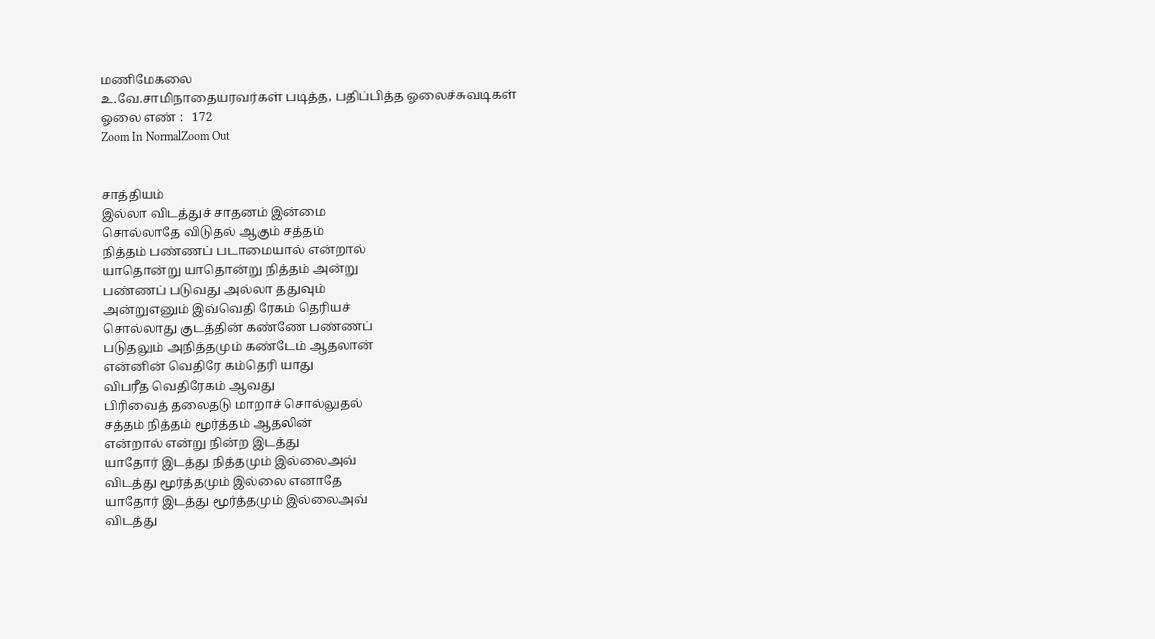மணிமேகலை
உ.வே.சாமிநாதையரவர்கள் படித்த, பதிப்பித்த ஓலைச்சுவடிகள்
ஓலை எண் :   172
Zoom In NormalZoom Out


சாத்தியம்
இல்லா விடத்துச் சாதனம் இன்மை
சொல்லாதே விடுதல் ஆகும் சத்தம்
நித்தம் பண்ணப் படாமையால் என்றால்
யாதொன்று யாதொன்று நித்தம் அன்று
பண்ணப் படுவது அல்லா ததுவும்
அன்றுஎனும் இவ்வெதி ரேகம் தெரியச்
சொல்லாது குடத்தின் கண்ணே பண்ணப்
படுதலும் அநித்தமும் கண்டேம் ஆதலான்
என்னின் வெதிரே கம்தெரி யாது
விபரீத வெதிரேகம் ஆவது
பிரிவைத் தலைதடு மாறாச் சொல்லுதல்
சத்தம் நித்தம் மூர்த்தம் ஆதலின்
என்றால் என்று நின்ற இடத்து
யாதோர் இடத்து நித்தமும் இல்லைஅவ்
விடத்து மூர்த்தமும் இல்லை எனாதே
யாதோர் இடத்து மூர்த்தமும் இல்லைஅவ்
விடத்து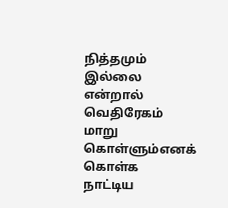நித்தமும் இல்லை என்றால்
வெதிரேகம் மாறு கொள்ளும்எனக் கொள்க
நாட்டிய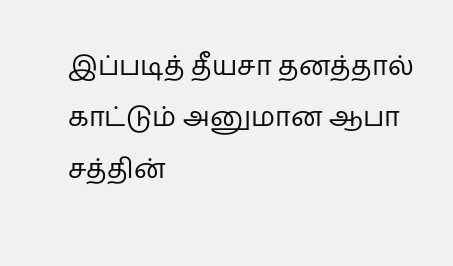இப்படித் தீயசா தனத்தால்
காட்டும் அனுமான ஆபா சத்தின்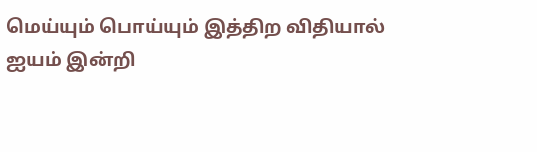மெய்யும் பொய்யும் இத்திற விதியால்
ஐயம் இன்றி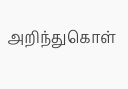அறிந்துகொள்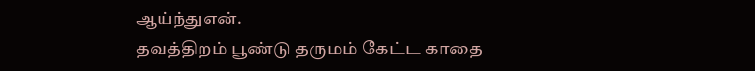ஆய்ந்துஎன்.
தவத்திறம் பூண்டு தருமம் கேட்ட காதை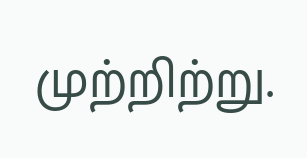முற்றிற்று.